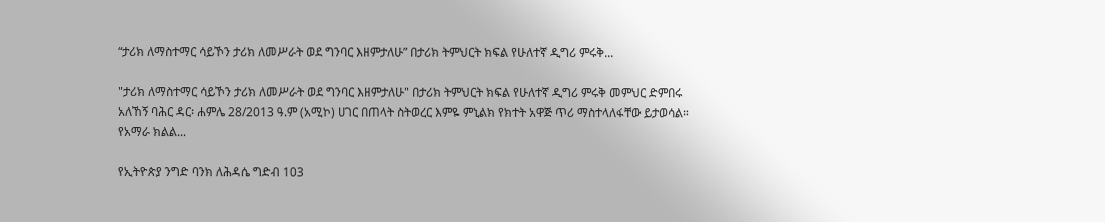“ታሪክ ለማስተማር ሳይኾን ታሪክ ለመሥራት ወደ ግንባር እዘምታለሁ” በታሪክ ትምህርት ክፍል የሁለተኛ ዲግሪ ምሩቅ...

"ታሪክ ለማስተማር ሳይኾን ታሪክ ለመሥራት ወደ ግንባር እዘምታለሁ" በታሪክ ትምህርት ክፍል የሁለተኛ ዲግሪ ምሩቅ መምህር ድምበሩ አለኸኝ ባሕር ዳር፡ ሐምሌ 28/2013 ዓ.ም (አሚኮ) ሀገር በጠላት ስትወረር እምዬ ምኒልክ የክተት አዋጅ ጥሪ ማስተላለፋቸው ይታወሳል። የአማራ ክልል...

የኢትዮጵያ ንግድ ባንክ ለሕዳሴ ግድብ 103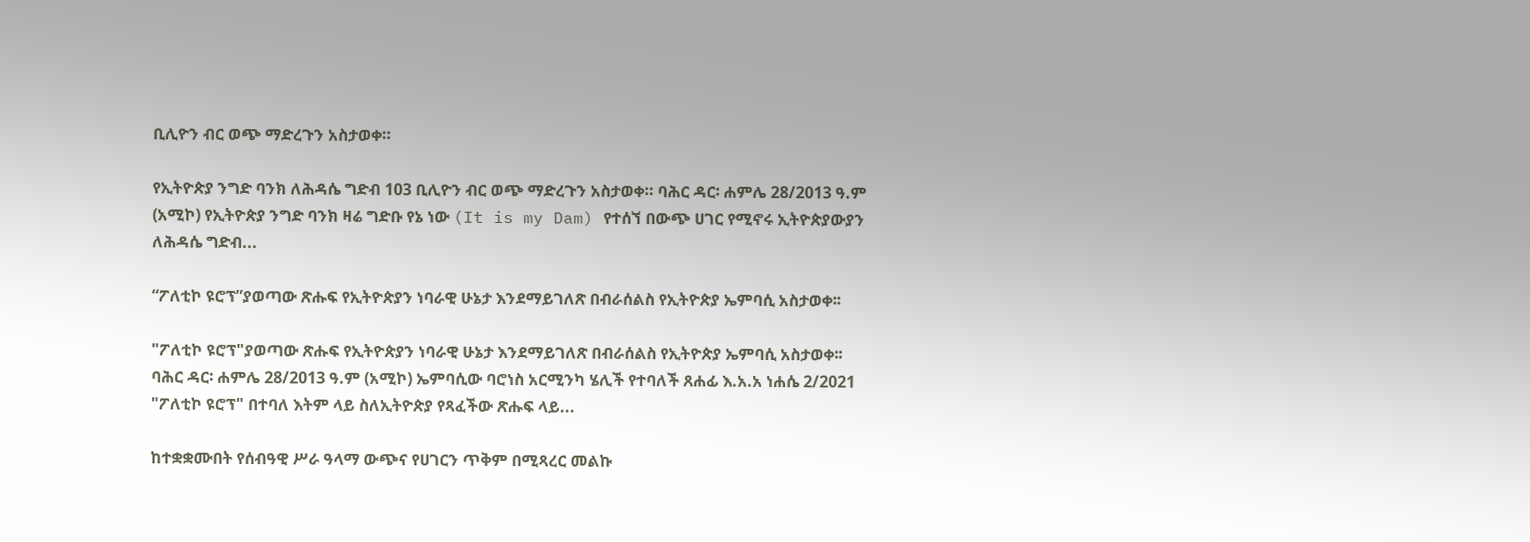ቢሊዮን ብር ወጭ ማድረጉን አስታወቀ።

የኢትዮጵያ ንግድ ባንክ ለሕዳሴ ግድብ 103 ቢሊዮን ብር ወጭ ማድረጉን አስታወቀ። ባሕር ዳር፡ ሐምሌ 28/2013 ዓ.ም (አሚኮ) የኢትዮጵያ ንግድ ባንክ ዛሬ ግድቡ የኔ ነው (It is my Dam) የተሰኘ በውጭ ሀገር የሚኖሩ ኢትዮጵያውያን ለሕዳሴ ግድብ...

“ፖለቲኮ ዩሮፕ”ያወጣው ጽሑፍ የኢትዮጵያን ነባራዊ ሁኔታ እንደማይገለጽ በብራሰልስ የኢትዮጵያ ኤምባሲ አስታወቀ፡፡

"ፖለቲኮ ዩሮፕ"ያወጣው ጽሑፍ የኢትዮጵያን ነባራዊ ሁኔታ እንደማይገለጽ በብራሰልስ የኢትዮጵያ ኤምባሲ አስታወቀ፡፡ ባሕር ዳር፡ ሐምሌ 28/2013 ዓ.ም (አሚኮ) ኤምባሲው ባሮነስ አርሚንካ ሄሊች የተባለች ጸሐፊ እ.አ.አ ነሐሴ 2/2021 "ፖለቲኮ ዩሮፕ" በተባለ እትም ላይ ስለኢትዮጵያ የጻፈችው ጽሑፍ ላይ...

ከተቋቋሙበት የሰብዓዊ ሥራ ዓላማ ውጭና የሀገርን ጥቅም በሚጻረር መልኩ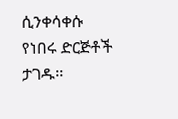ሲንቀሳቀሱ የነበሩ ድርጅቶች ታገዱ፡፡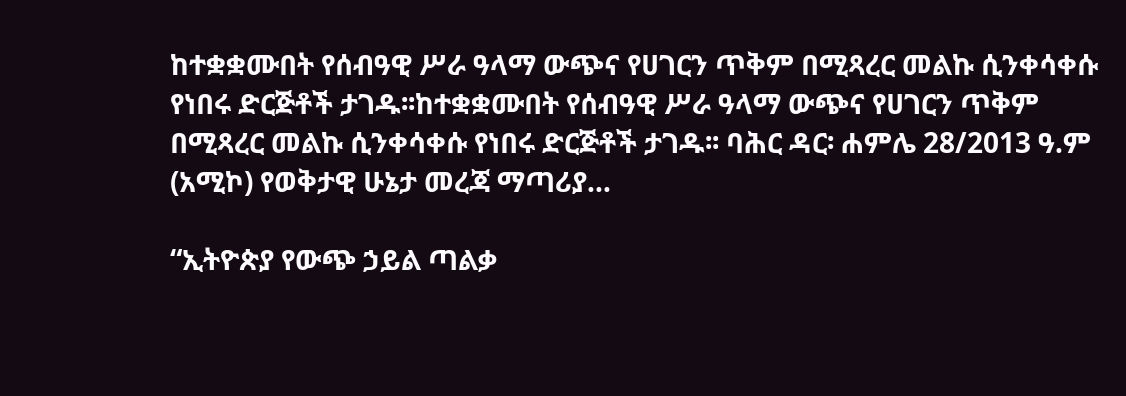ከተቋቋሙበት የሰብዓዊ ሥራ ዓላማ ውጭና የሀገርን ጥቅም በሚጻረር መልኩ ሲንቀሳቀሱ የነበሩ ድርጅቶች ታገዱ፡፡ከተቋቋሙበት የሰብዓዊ ሥራ ዓላማ ውጭና የሀገርን ጥቅም በሚጻረር መልኩ ሲንቀሳቀሱ የነበሩ ድርጅቶች ታገዱ፡፡ ባሕር ዳር፡ ሐምሌ 28/2013 ዓ.ም (አሚኮ) የወቅታዊ ሁኔታ መረጃ ማጣሪያ...

“ኢትዮጵያ የውጭ ኃይል ጣልቃ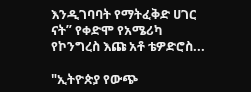እንዲገባባት የማትፈቅድ ሀገር ናት” የቀድሞ የአሜሪካ የኮንግረስ እጩ አቶ ቴዎድሮስ...

"ኢትዮጵያ የውጭ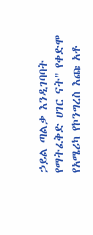ኃይል ጣልቃ እንዲገባባት የማትፈቅድ ሀገር ናት" የቀድሞ የአሜሪካ የኮንግረስ እጩ አቶ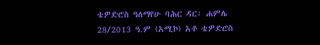ቴዎድሮስ ዓለማየሁ ባሕር ዳር፡ ሐምሌ 28/2013 ዓ.ም (አሚኮ) አቶ ቴዎድሮስ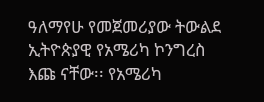ዓለማየሁ የመጀመሪያው ትውልደ ኢትዮጵያዊ የአሜሪካ ኮንግረስ እጩ ናቸው፡፡ የአሜሪካ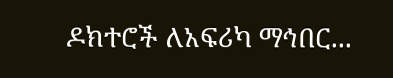ዶክተሮች ለአፍሪካ ማኅበር...